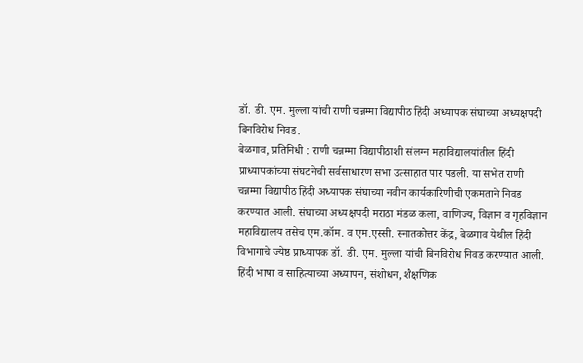डॉ. डी. एम. मुल्ला यांची राणी चन्नम्मा विद्यापीठ हिंदी अध्यापक संघाच्या अध्यक्षपदी बिनविरोध निवड.
बेळगाव, प्रतिनिधी : राणी चन्नम्मा विद्यापीठाशी संलग्न महाविद्यालयांतील हिंदी प्राध्यापकांच्या संघटनेची सर्वसाधारण सभा उत्साहात पार पडली. या सभेत राणी चन्नम्मा विद्यापीठ हिंदी अध्यापक संघाच्या नवीन कार्यकारिणीची एकमताने निवड करण्यात आली. संघाच्या अध्यक्षपदी मराठा मंडळ कला, वाणिज्य, विज्ञान व गृहविज्ञान महाविद्यालय तसेच एम.कॉम. व एम.एस्सी. स्नातकोत्तर केंद्र, बेळगाव येथील हिंदी विभागाचे ज्येष्ठ प्राध्यापक डॉ. डी. एम. मुल्ला यांची बिनविरोध निवड करण्यात आली.
हिंदी भाषा व साहित्याच्या अध्यापन, संशोधन, शैक्षणिक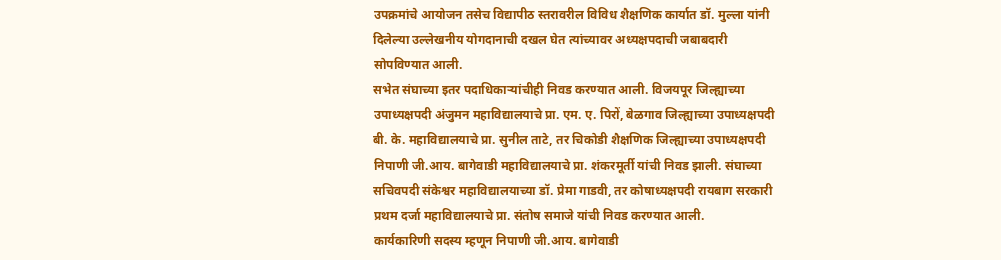उपक्रमांचे आयोजन तसेच विद्यापीठ स्तरावरील विविध शैक्षणिक कार्यात डॉ. मुल्ला यांनी दिलेल्या उल्लेखनीय योगदानाची दखल घेत त्यांच्यावर अध्यक्षपदाची जबाबदारी सोपविण्यात आली.
सभेत संघाच्या इतर पदाधिकाऱ्यांचीही निवड करण्यात आली. विजयपूर जिल्ह्याच्या उपाध्यक्षपदी अंजुमन महाविद्यालयाचे प्रा. एम. ए. पिरों, बेळगाव जिल्ह्याच्या उपाध्यक्षपदी बी. के. महाविद्यालयाचे प्रा. सुनील ताटे, तर चिकोडी शैक्षणिक जिल्ह्याच्या उपाध्यक्षपदी निपाणी जी.आय. बागेवाडी महाविद्यालयाचे प्रा. शंकरमूर्ती यांची निवड झाली. संघाच्या सचिवपदी संकेश्वर महाविद्यालयाच्या डॉ. प्रेमा गाडवी, तर कोषाध्यक्षपदी रायबाग सरकारी प्रथम दर्जा महाविद्यालयाचे प्रा. संतोष समाजे यांची निवड करण्यात आली.
कार्यकारिणी सदस्य म्हणून निपाणी जी.आय. बागेवाडी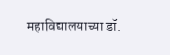महाविद्यालयाच्या डॉ.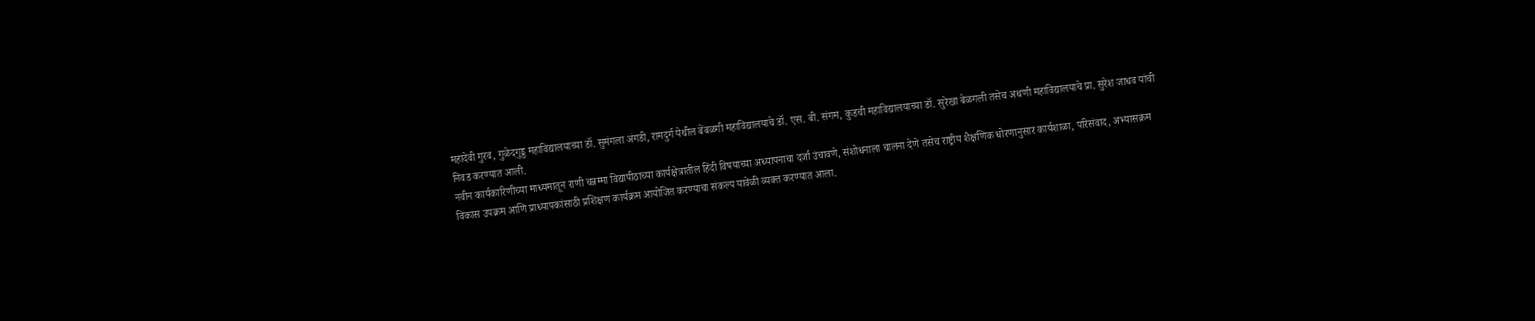महादेवी गुरव, गुळेदगुड्ड महाविद्यालयाच्या डॉ. सुमंगला अंगडी, रामदुर्ग येथील बेंबळगी महाविद्यालयाचे डॉ. एस. बी. संगम, कुडची महाविद्यालयाच्या डॉ. सुरेखा बेळगली तसेच अथणी महाविद्यालयाचे प्रा. सुरेश जाधव यांची निवड करण्यात आली.
नवीन कार्यकारिणीच्या माध्यमातून राणी चन्नम्मा विद्यापीठाच्या कार्यक्षेत्रातील हिंदी विषयाच्या अध्यापनाचा दर्जा उंचावणे, संशोधनाला चालना देणे तसेच राष्ट्रीय शैक्षणिक धोरणानुसार कार्यशाळा, परिसंवाद, अभ्यासक्रम विकास उपक्रम आणि प्राध्यापकांसाठी प्रशिक्षण कार्यक्रम आयोजित करण्याचा संकल्प यावेळी व्यक्त करण्यात आला.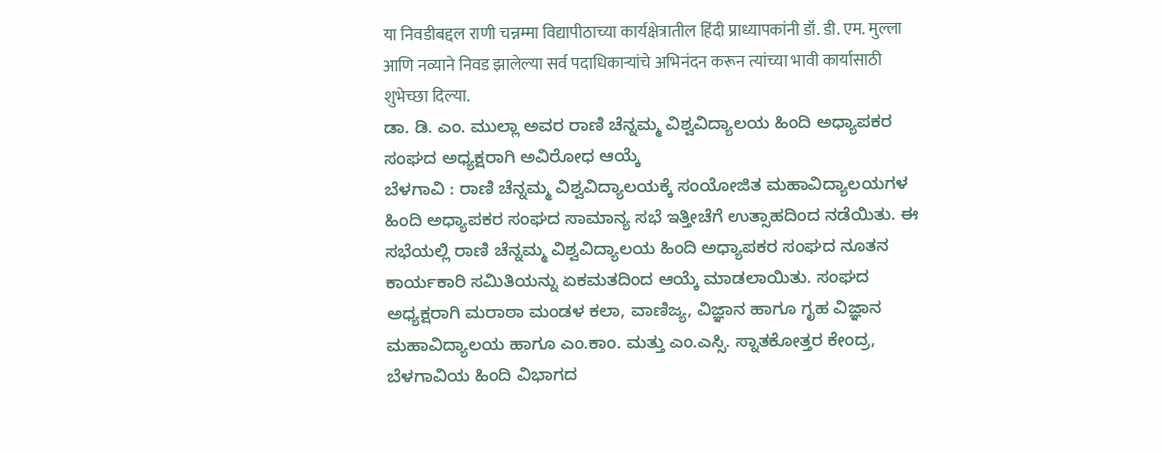या निवडीबद्दल राणी चन्नम्मा विद्यापीठाच्या कार्यक्षेत्रातील हिंदी प्राध्यापकांनी डॉ. डी. एम. मुल्ला आणि नव्याने निवड झालेल्या सर्व पदाधिकाऱ्यांचे अभिनंदन करून त्यांच्या भावी कार्यासाठी शुभेच्छा दिल्या.
ಡಾ. ಡಿ. ಎಂ. ಮುಲ್ಲಾ ಅವರ ರಾಣಿ ಚೆನ್ನಮ್ಮ ವಿಶ್ವವಿದ್ಯಾಲಯ ಹಿಂದಿ ಅಧ್ಯಾಪಕರ ಸಂಘದ ಅಧ್ಯಕ್ಷರಾಗಿ ಅವಿರೋಧ ಆಯ್ಕೆ
ಬೆಳಗಾವಿ : ರಾಣಿ ಚೆನ್ನಮ್ಮ ವಿಶ್ವವಿದ್ಯಾಲಯಕ್ಕೆ ಸಂಯೋಜಿತ ಮಹಾವಿದ್ಯಾಲಯಗಳ ಹಿಂದಿ ಅಧ್ಯಾಪಕರ ಸಂಘದ ಸಾಮಾನ್ಯ ಸಭೆ ಇತ್ತೀಚೆಗೆ ಉತ್ಸಾಹದಿಂದ ನಡೆಯಿತು. ಈ ಸಭೆಯಲ್ಲಿ ರಾಣಿ ಚೆನ್ನಮ್ಮ ವಿಶ್ವವಿದ್ಯಾಲಯ ಹಿಂದಿ ಅಧ್ಯಾಪಕರ ಸಂಘದ ನೂತನ ಕಾರ್ಯಕಾರಿ ಸಮಿತಿಯನ್ನು ಏಕಮತದಿಂದ ಆಯ್ಕೆ ಮಾಡಲಾಯಿತು. ಸಂಘದ ಅಧ್ಯಕ್ಷರಾಗಿ ಮರಾಠಾ ಮಂಡಳ ಕಲಾ, ವಾಣಿಜ್ಯ, ವಿಜ್ಞಾನ ಹಾಗೂ ಗೃಹ ವಿಜ್ಞಾನ ಮಹಾವಿದ್ಯಾಲಯ ಹಾಗೂ ಎಂ.ಕಾಂ. ಮತ್ತು ಎಂ.ಎಸ್ಸಿ. ಸ್ನಾತಕೋತ್ತರ ಕೇಂದ್ರ, ಬೆಳಗಾವಿಯ ಹಿಂದಿ ವಿಭಾಗದ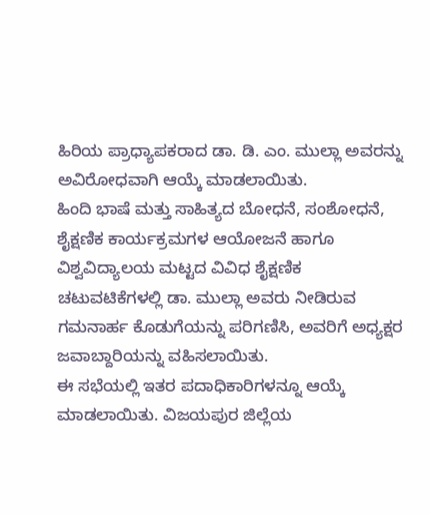ಹಿರಿಯ ಪ್ರಾಧ್ಯಾಪಕರಾದ ಡಾ. ಡಿ. ಎಂ. ಮುಲ್ಲಾ ಅವರನ್ನು ಅವಿರೋಧವಾಗಿ ಆಯ್ಕೆ ಮಾಡಲಾಯಿತು.
ಹಿಂದಿ ಭಾಷೆ ಮತ್ತು ಸಾಹಿತ್ಯದ ಬೋಧನೆ, ಸಂಶೋಧನೆ, ಶೈಕ್ಷಣಿಕ ಕಾರ್ಯಕ್ರಮಗಳ ಆಯೋಜನೆ ಹಾಗೂ ವಿಶ್ವವಿದ್ಯಾಲಯ ಮಟ್ಟದ ವಿವಿಧ ಶೈಕ್ಷಣಿಕ ಚಟುವಟಿಕೆಗಳಲ್ಲಿ ಡಾ. ಮುಲ್ಲಾ ಅವರು ನೀಡಿರುವ ಗಮನಾರ್ಹ ಕೊಡುಗೆಯನ್ನು ಪರಿಗಣಿಸಿ, ಅವರಿಗೆ ಅಧ್ಯಕ್ಷರ ಜವಾಬ್ದಾರಿಯನ್ನು ವಹಿಸಲಾಯಿತು.
ಈ ಸಭೆಯಲ್ಲಿ ಇತರ ಪದಾಧಿಕಾರಿಗಳನ್ನೂ ಆಯ್ಕೆ ಮಾಡಲಾಯಿತು. ವಿಜಯಪುರ ಜಿಲ್ಲೆಯ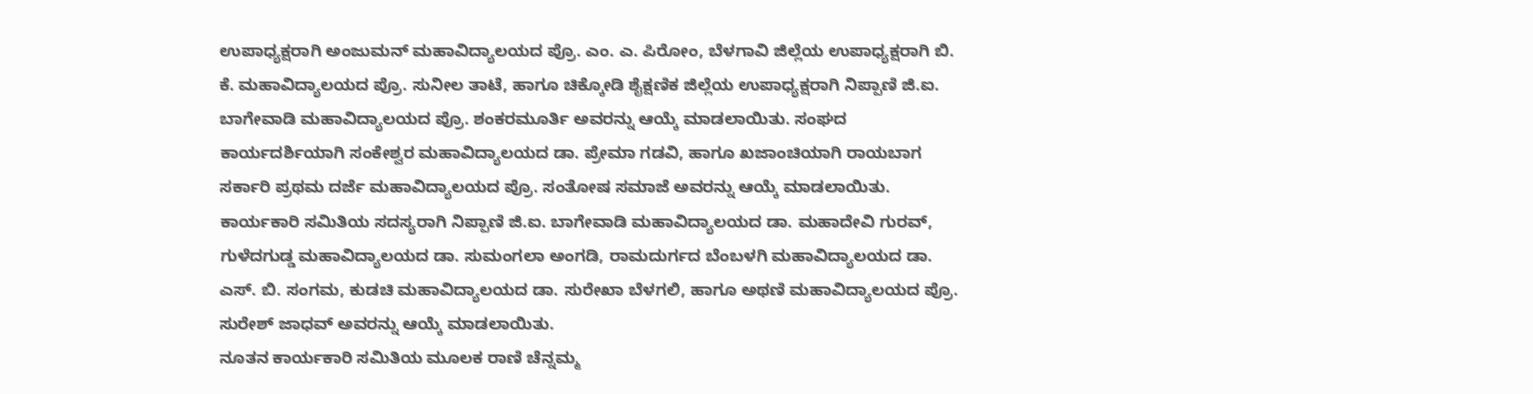ಉಪಾಧ್ಯಕ್ಷರಾಗಿ ಅಂಜುಮನ್ ಮಹಾವಿದ್ಯಾಲಯದ ಪ್ರೊ. ಎಂ. ಎ. ಪಿರೋಂ, ಬೆಳಗಾವಿ ಜಿಲ್ಲೆಯ ಉಪಾಧ್ಯಕ್ಷರಾಗಿ ಬಿ. ಕೆ. ಮಹಾವಿದ್ಯಾಲಯದ ಪ್ರೊ. ಸುನೀಲ ತಾಟೆ, ಹಾಗೂ ಚಿಕ್ಕೋಡಿ ಶೈಕ್ಷಣಿಕ ಜಿಲ್ಲೆಯ ಉಪಾಧ್ಯಕ್ಷರಾಗಿ ನಿಪ್ಪಾಣಿ ಜಿ.ಐ. ಬಾಗೇವಾಡಿ ಮಹಾವಿದ್ಯಾಲಯದ ಪ್ರೊ. ಶಂಕರಮೂರ್ತಿ ಅವರನ್ನು ಆಯ್ಕೆ ಮಾಡಲಾಯಿತು. ಸಂಘದ ಕಾರ್ಯದರ್ಶಿಯಾಗಿ ಸಂಕೇಶ್ವರ ಮಹಾವಿದ್ಯಾಲಯದ ಡಾ. ಪ್ರೇಮಾ ಗಡವಿ, ಹಾಗೂ ಖಜಾಂಚಿಯಾಗಿ ರಾಯಬಾಗ ಸರ್ಕಾರಿ ಪ್ರಥಮ ದರ್ಜೆ ಮಹಾವಿದ್ಯಾಲಯದ ಪ್ರೊ. ಸಂತೋಷ ಸಮಾಜೆ ಅವರನ್ನು ಆಯ್ಕೆ ಮಾಡಲಾಯಿತು.
ಕಾರ್ಯಕಾರಿ ಸಮಿತಿಯ ಸದಸ್ಯರಾಗಿ ನಿಪ್ಪಾಣಿ ಜಿ.ಐ. ಬಾಗೇವಾಡಿ ಮಹಾವಿದ್ಯಾಲಯದ ಡಾ. ಮಹಾದೇವಿ ಗುರವ್, ಗುಳೆದಗುಡ್ಡ ಮಹಾವಿದ್ಯಾಲಯದ ಡಾ. ಸುಮಂಗಲಾ ಅಂಗಡಿ, ರಾಮದುರ್ಗದ ಬೆಂಬಳಗಿ ಮಹಾವಿದ್ಯಾಲಯದ ಡಾ. ಎಸ್. ಬಿ. ಸಂಗಮ, ಕುಡಚಿ ಮಹಾವಿದ್ಯಾಲಯದ ಡಾ. ಸುರೇಖಾ ಬೆಳಗಲಿ, ಹಾಗೂ ಅಥಣಿ ಮಹಾವಿದ್ಯಾಲಯದ ಪ್ರೊ. ಸುರೇಶ್ ಜಾಧವ್ ಅವರನ್ನು ಆಯ್ಕೆ ಮಾಡಲಾಯಿತು.
ನೂತನ ಕಾರ್ಯಕಾರಿ ಸಮಿತಿಯ ಮೂಲಕ ರಾಣಿ ಚೆನ್ನಮ್ಮ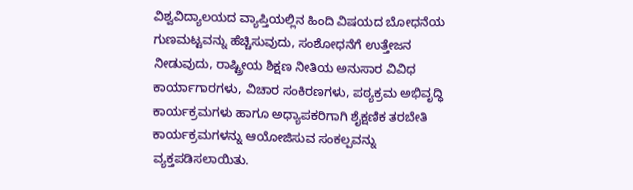ವಿಶ್ವವಿದ್ಯಾಲಯದ ವ್ಯಾಪ್ತಿಯಲ್ಲಿನ ಹಿಂದಿ ವಿಷಯದ ಬೋಧನೆಯ ಗುಣಮಟ್ಟವನ್ನು ಹೆಚ್ಚಿಸುವುದು, ಸಂಶೋಧನೆಗೆ ಉತ್ತೇಜನ ನೀಡುವುದು, ರಾಷ್ಟ್ರೀಯ ಶಿಕ್ಷಣ ನೀತಿಯ ಅನುಸಾರ ವಿವಿಧ ಕಾರ್ಯಾಗಾರಗಳು, ವಿಚಾರ ಸಂಕಿರಣಗಳು, ಪಠ್ಯಕ್ರಮ ಅಭಿವೃದ್ಧಿ ಕಾರ್ಯಕ್ರಮಗಳು ಹಾಗೂ ಅಧ್ಯಾಪಕರಿಗಾಗಿ ಶೈಕ್ಷಣಿಕ ತರಬೇತಿ ಕಾರ್ಯಕ್ರಮಗಳನ್ನು ಆಯೋಜಿಸುವ ಸಂಕಲ್ಪವನ್ನು ವ್ಯಕ್ತಪಡಿಸಲಾಯಿತು.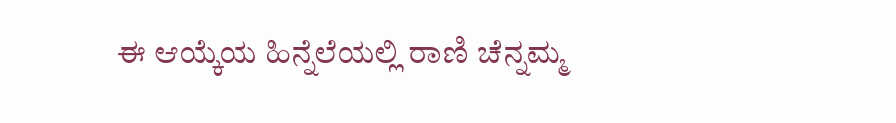ಈ ಆಯ್ಕೆಯ ಹಿನ್ನೆಲೆಯಲ್ಲಿ ರಾಣಿ ಚೆನ್ನಮ್ಮ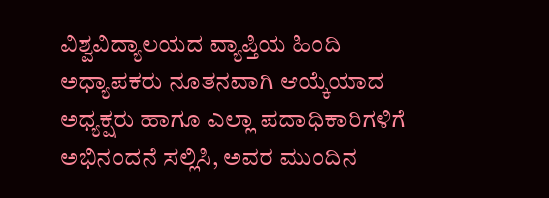ವಿಶ್ವವಿದ್ಯಾಲಯದ ವ್ಯಾಪ್ತಿಯ ಹಿಂದಿ ಅಧ್ಯಾಪಕರು ನೂತನವಾಗಿ ಆಯ್ಕೆಯಾದ ಅಧ್ಯಕ್ಷರು ಹಾಗೂ ಎಲ್ಲಾ ಪದಾಧಿಕಾರಿಗಳಿಗೆ ಅಭಿನಂದನೆ ಸಲ್ಲಿಸಿ, ಅವರ ಮುಂದಿನ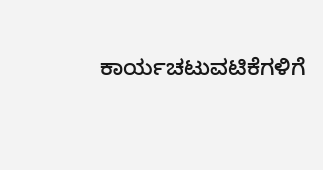ಕಾರ್ಯಚಟುವಟಿಕೆಗಳಿಗೆ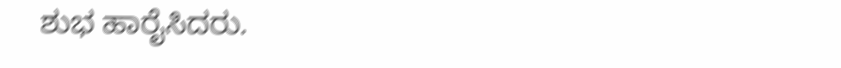ಶುಭ ಹಾರೈಸಿದರು.